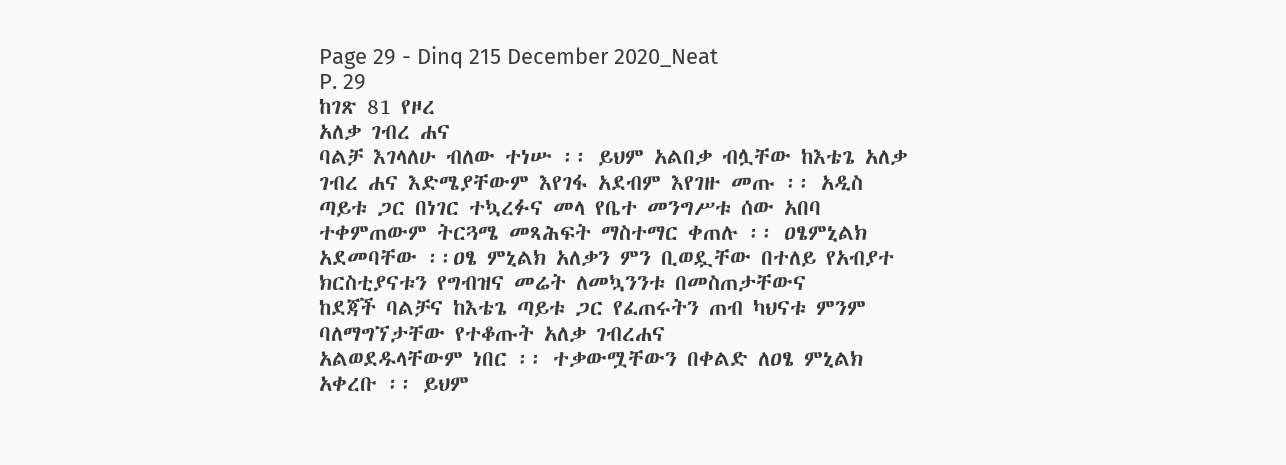Page 29 - Dinq 215 December 2020_Neat
P. 29
ከገጽ 81 የዞረ
አለቃ ገብረ ሐና
ባልቻ እገላለሁ ብለው ተነሡ ፡፡ ይህም አልበቃ ብሏቸው ከእቴጌ አለቃ ገብረ ሐና እድሜያቸውም እየገፋ አደብም እየገዙ መጡ ፡፡ አዲስ
ጣይቱ ጋር በነገር ተኳረፉና መላ የቤተ መንግሥቱ ሰው አበባ ተቀምጠውም ትርጓሜ መጻሕፍት ማስተማር ቀጠሉ ፡፡ ዐፄምኒልክ
አደመባቸው ፡፡ዐፄ ምኒልክ አለቃን ምን ቢወዷቸው በተለይ የአብያተ ክርስቲያናቱን የግብዝና መሬት ለመኳንንቱ በመስጠታቸውና
ከደጃች ባልቻና ከእቴጌ ጣይቱ ጋር የፈጠሩትን ጠብ ካህናቱ ምንም ባለማግኘታቸው የተቆጡት አለቃ ገብረሐና
አልወደዱላቸውም ነበር ፡፡ ተቃውሟቸውን በቀልድ ለዐፄ ምኒልክ አቀረቡ ፡፡ ይህም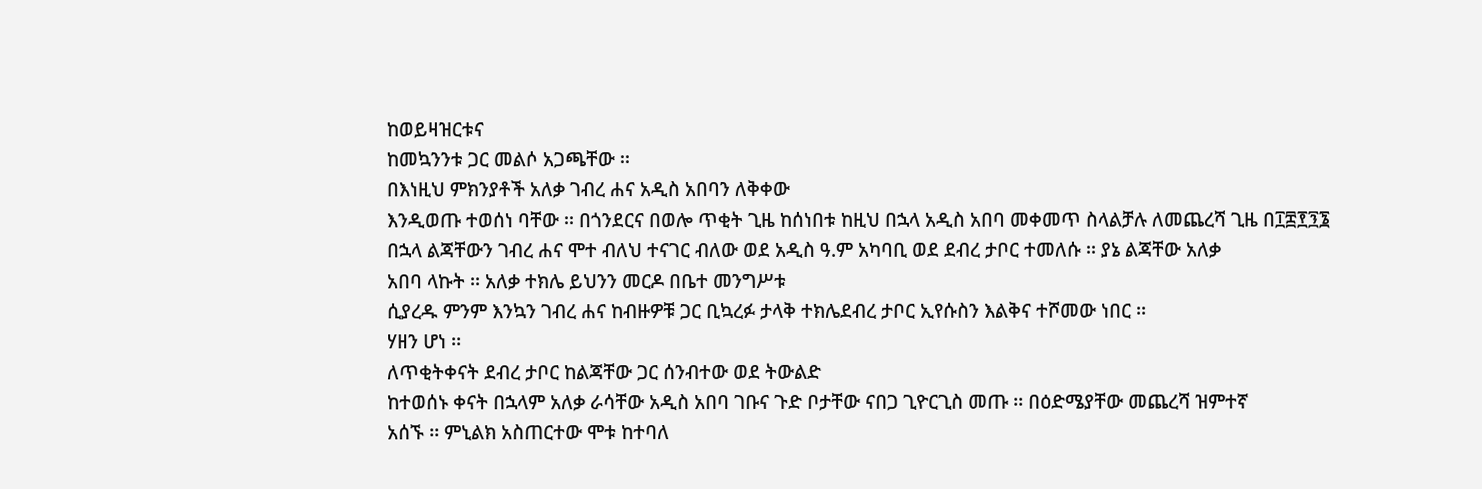ከወይዛዝርቱና
ከመኳንንቱ ጋር መልሶ አጋጫቸው ፡፡
በእነዚህ ምክንያቶች አለቃ ገብረ ሐና አዲስ አበባን ለቅቀው
እንዲወጡ ተወሰነ ባቸው ፡፡ በጎንደርና በወሎ ጥቂት ጊዜ ከሰነበቱ ከዚህ በኋላ አዲስ አበባ መቀመጥ ስላልቻሉ ለመጨረሻ ጊዜ በ፲፰፻፺፮
በኋላ ልጃቸውን ገብረ ሐና ሞተ ብለህ ተናገር ብለው ወደ አዲስ ዓ.ም አካባቢ ወደ ደብረ ታቦር ተመለሱ ፡፡ ያኔ ልጃቸው አለቃ
አበባ ላኩት ፡፡ አለቃ ተክሌ ይህንን መርዶ በቤተ መንግሥቱ
ሲያረዱ ምንም እንኳን ገብረ ሐና ከብዙዎቹ ጋር ቢኳረፉ ታላቅ ተክሌደብረ ታቦር ኢየሱስን እልቅና ተሾመው ነበር ፡፡
ሃዘን ሆነ ፡፡
ለጥቂትቀናት ደብረ ታቦር ከልጃቸው ጋር ሰንብተው ወደ ትውልድ
ከተወሰኑ ቀናት በኋላም አለቃ ራሳቸው አዲስ አበባ ገቡና ጉድ ቦታቸው ናበጋ ጊዮርጊስ መጡ ፡፡ በዕድሜያቸው መጨረሻ ዝምተኛ
አሰኙ ፡፡ ምኒልክ አስጠርተው ሞቱ ከተባለ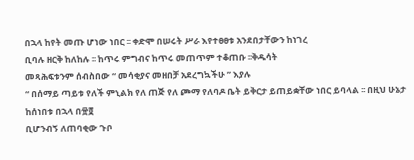በኋላ ከየት መጡ ሆነው ነበር ፡፡ ቀድሞ በሠሩት ሥራ እየተፀፀቱ አንደበታቸውን ከነገረ
ቢባሉ ዘርቅ ከለከሉ ፡፡ ከጥሩ ምግብና ከጥሩ መጠጥም ተቆጠቡ ፡፡ቅዱሳት
መጻሕፍቱንም ሰብስበው “ መሳቂያና መዘበቻ አደረግኳችሁ ” እያሉ
“ በሰማይ ጣይቱ የለች ምኒልክ የለ ጠጅ የለ ጮማ የለባዶ ቤት ይቅርታ ይጠይቋቸው ነበር ይባላል ፡፡ በዚህ ሁኔታ ከሰነበቱ በኋላ በ፹፬
ቢሆንብኝ ለጠባቂው ጉቦ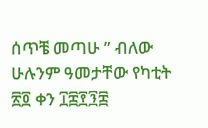ሰጥቼ መጣሁ ” ብለው ሁሉንም ዓመታቸው የካቲት ፳፬ ቀን ፲፰፻፺፰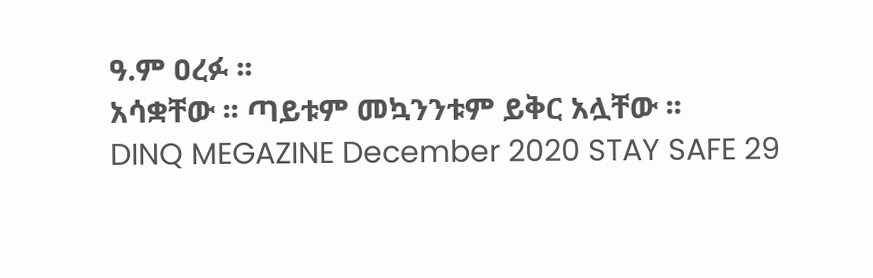ዓ.ም ዐረፉ ፡፡
አሳቋቸው ፡፡ ጣይቱም መኳንንቱም ይቅር አሏቸው ፡፡
DINQ MEGAZINE December 2020 STAY SAFE 29